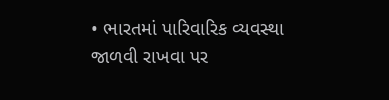• ભારતમાં પારિવારિક વ્યવસ્થા જાળવી રાખવા પર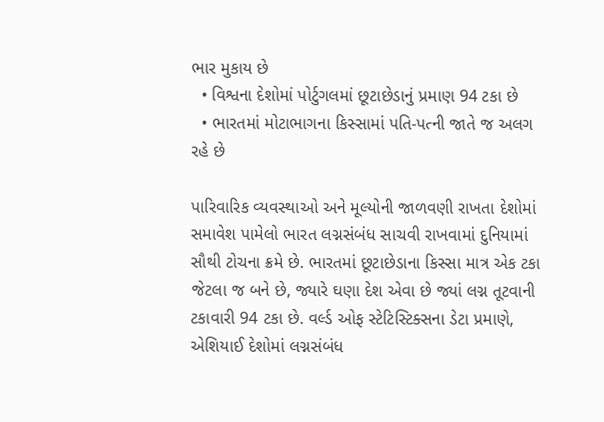ભાર મુકાય છે
  • વિશ્વના દેશોમાં પોર્ટુગલમાં છૂટાછેડાનું પ્રમાણ 94 ટકા છે
  • ભારતમાં મોટાભાગના કિસ્સામાં પતિ-પત્ની જાતે જ અલગ રહે છે

પારિવારિક વ્યવસ્થાઓ અને મૂલ્યોની જાળવણી રાખતા દેશોમાં સમાવેશ પામેલો ભારત લગ્નસંબંધ સાચવી રાખવામાં દુનિયામાં સૌથી ટોચના ક્રમે છે. ભારતમાં છૂટાછેડાના કિસ્સા માત્ર એક ટકા જેટલા જ બને છે, જ્યારે ઘણા દેશ એવા છે જ્યાં લગ્ન તૂટવાની ટકાવારી 94 ટકા છે. વર્લ્ડ ઓફ સ્ટેટિસ્ટિક્સના ડેટા પ્રમાણે, એશિયાઈ દેશોમાં લગ્નસંબંધ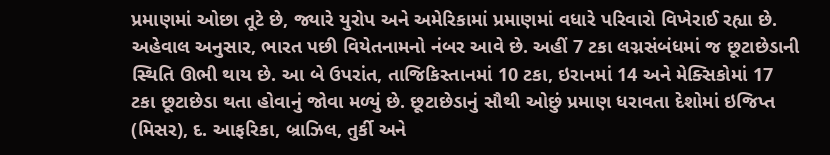પ્રમાણમાં ઓછા તૂટે છે, જ્યારે યુરોપ અને અમેરિકામાં પ્રમાણમાં વધારે પરિવારો વિખેરાઈ રહ્યા છે. અહેવાલ અનુસાર, ભારત પછી વિયેતનામનો નંબર આવે છે. અહીં 7 ટકા લગ્નસંબંધમાં જ છૂટાછેડાની સ્થિતિ ઊભી થાય છે. આ બે ઉપરાંત, તાજિકિસ્તાનમાં 10 ટકા, ઇરાનમાં 14 અને મેક્સિકોમાં 17 ટકા છૂટાછેડા થતા હોવાનું જોવા મળ્યું છે. છૂટાછેડાનું સૌથી ઓછું પ્રમાણ ધરાવતા દેશોમાં ઇજિપ્ત (મિસર), દ. આફરિકા, બ્રાઝિલ, તુર્કી અને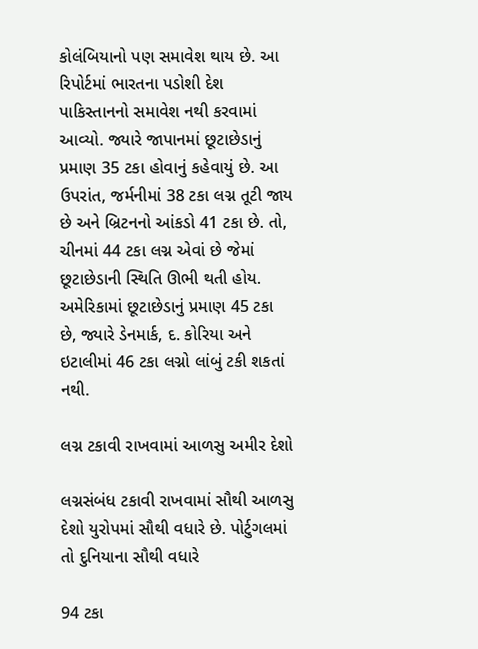કોલંબિયાનો પણ સમાવેશ થાય છે. આ રિપોર્ટમાં ભારતના પડોશી દેશ પાકિસ્તાનનો સમાવેશ નથી કરવામાં આવ્યો. જ્યારે જાપાનમાં છૂટાછેડાનું પ્રમાણ 35 ટકા હોવાનું કહેવાયું છે. આ ઉપરાંત, જર્મનીમાં 38 ટકા લગ્ન તૂટી જાય છે અને બ્રિટનનો આંકડો 41 ટકા છે. તો, ચીનમાં 44 ટકા લગ્ન એવાં છે જેમાં છૂટાછેડાની સ્થિતિ ઊભી થતી હોય. અમેરિકામાં છૂટાછેડાનું પ્રમાણ 45 ટકા છે, જ્યારે ડેનમાર્ક, દ. કોરિયા અને ઇટાલીમાં 46 ટકા લગ્નો લાંબું ટકી શકતાં નથી.

લગ્ન ટકાવી રાખવામાં આળસુ અમીર દેશો

લગ્નસંબંધ ટકાવી રાખવામાં સૌથી આળસુ દેશો યુરોપમાં સૌથી વધારે છે. પોર્ટુગલમાં તો દુનિયાના સૌથી વધારે

94 ટકા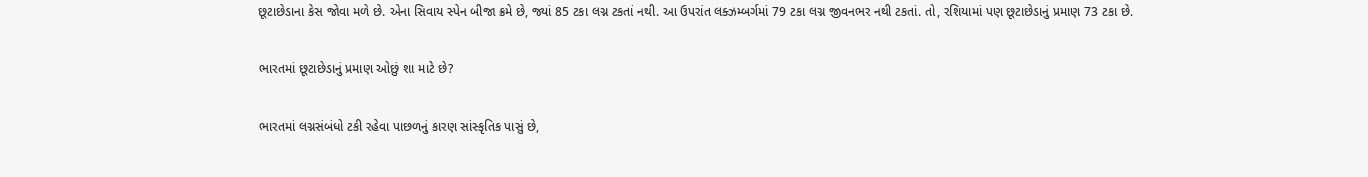છૂટાછેડાના કેસ જોવા મળે છે. એના સિવાય સ્પેન બીજા ક્રમે છે, જ્યાં 85 ટકા લગ્ન ટકતાં નથી. આ ઉપરાંત લક્ઝમ્બર્ગમાં 79 ટકા લગ્ન જીવનભર નથી ટકતાં. તો, રશિયામાં પણ છૂટાછેડાનું પ્રમાણ 73 ટકા છે.

ભારતમાં છૂટાછેડાનું પ્રમાણ ઓછું શા માટે છે?

ભારતમાં લગ્નસંબંધો ટકી રહેવા પાછળનું કારણ સાંસ્કૃતિક પાસું છે,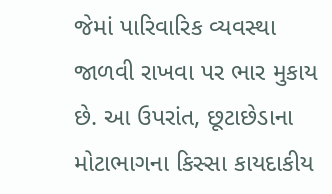જેમાં પારિવારિક વ્યવસ્થા જાળવી રાખવા પર ભાર મુકાય છે. આ ઉપરાંત, છૂટાછેડાના મોટાભાગના કિસ્સા કાયદાકીય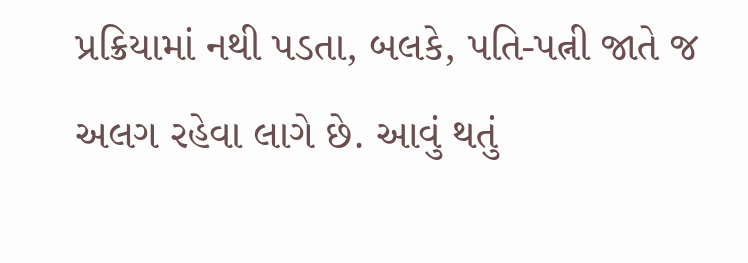પ્રક્રિયામાં નથી પડતા, બલકે, પતિ-પત્ની જાતે જ અલગ રહેવા લાગે છે. આવું થતું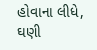હોવાના લીધે, ઘણી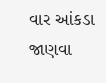વાર આંકડા જાણવા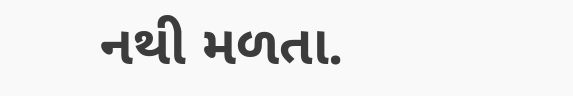નથી મળતા.